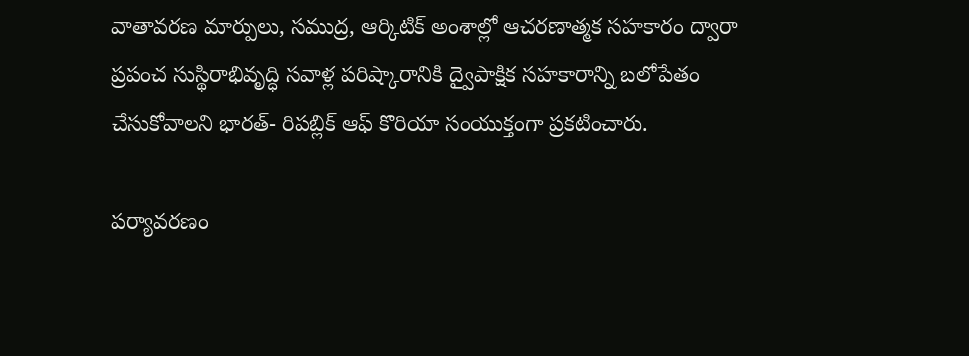వాతావరణ మార్పులు, సముద్ర, ఆర్కిటిక్ అంశాల్లో ఆచరణాత్మక సహకారం ద్వారా ప్రపంచ సుస్థిరాభివృద్ధి సవాళ్ల పరిష్కారానికి ద్వైపాక్షిక సహకారాన్ని బలోపేతం చేసుకోవాలని భారత్- రిపబ్లిక్ ఆఫ్ కొరియా సంయుక్తంగా ప్రకటించారు.

పర్యావరణం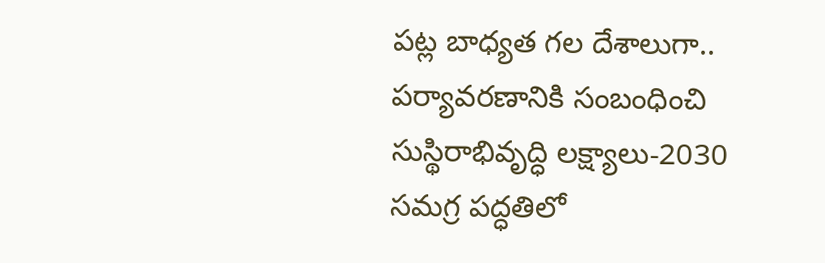పట్ల బాధ్యత గల దేశాలుగా.. పర్యావరణానికి సంబంధించి సుస్థిరాభివృద్ధి లక్ష్యాలు-2030 సమగ్ర పద్ధతిలో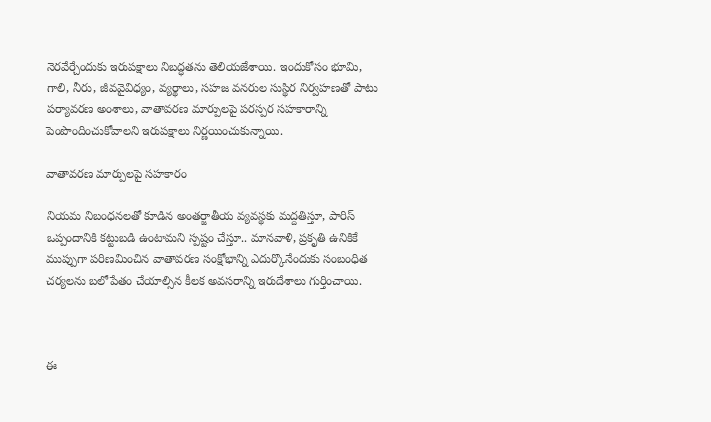నెరవేర్చేందుకు ఇరుపక్షాలు నిబద్ధతను తెలియజేశాయి. ఇందుకోసం భూమి, గాలి, నీరు, జీవవైవిధ్యం, వ్యర్థాలు, సహజ వనరుల సుస్థిర నిర్వహణతో పాటు పర్యావరణ అంశాలు, వాతావరణ మార్పులపై పరస్పర సహకారాన్ని పెంపొందించుకోవాలని ఇరుపక్షాలు నిర్ణయించుకున్నాయి.

వాతావరణ మార్పులపై సహకారం

నియమ నిబంధనలతో కూడిన అంతర్జాతీయ వ్యవస్థకు మద్దతిస్తూ, పారిస్ ఒప్పందానికి కట్టుబడి ఉంటామని స్పష్టం చేస్తూ.. మానవాళి, ప్రకృతి ఉనికికే ముప్పుగా పరిణమించిన వాతావరణ సంక్షోభాన్ని ఎదుర్కొనేందుకు సంబంధిత చర్యలను బలోపేతం చేయాల్సిన కీలక అవసరాన్ని ఇరుదేశాలు గుర్తించాయి.



ఈ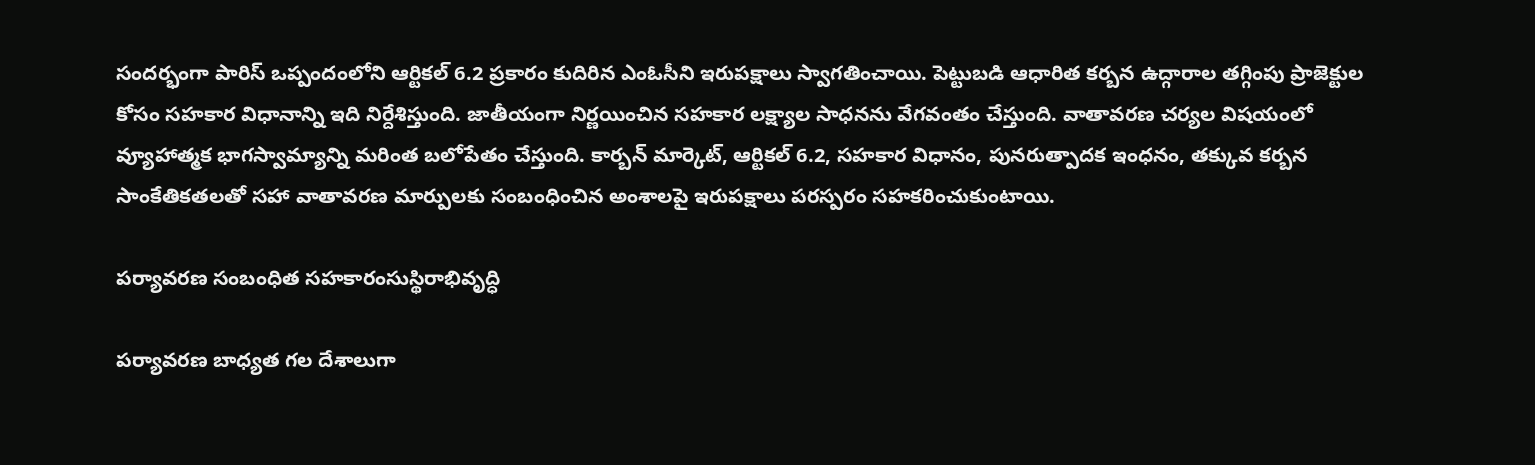సందర్భంగా పారిస్ ఒప్పందంలోని ఆర్టికల్ 6.2 ప్రకారం కుదిరిన ఎంఓసీని ఇరుపక్షాలు స్వాగతించాయి. పెట్టుబడి ఆధారిత కర్బన ఉద్గారాల తగ్గింపు ప్రాజెక్టుల కోసం సహకార విధానాన్ని ఇది నిర్దేశిస్తుంది. జాతీయంగా నిర్ణయించిన సహకార లక్ష్యాల సాధనను వేగవంతం చేస్తుంది. వాతావరణ చర్యల విషయంలో వ్యూహాత్మక భాగస్వామ్యాన్ని మరింత బలోపేతం చేస్తుంది. కార్బన్ మార్కెట్, ఆర్టికల్ 6.2, సహకార విధానం, పునరుత్పాదక ఇంధనం, తక్కువ కర్బన సాంకేతికతలతో సహా వాతావరణ మార్పులకు సంబంధించిన అంశాలపై ఇరుపక్షాలు పరస్పరం సహకరించుకుంటాయి.

పర్యావరణ సంబంధిత సహకారంసుస్థిరాభివృద్ధి

పర్యావరణ బాధ్యత గల దేశాలుగా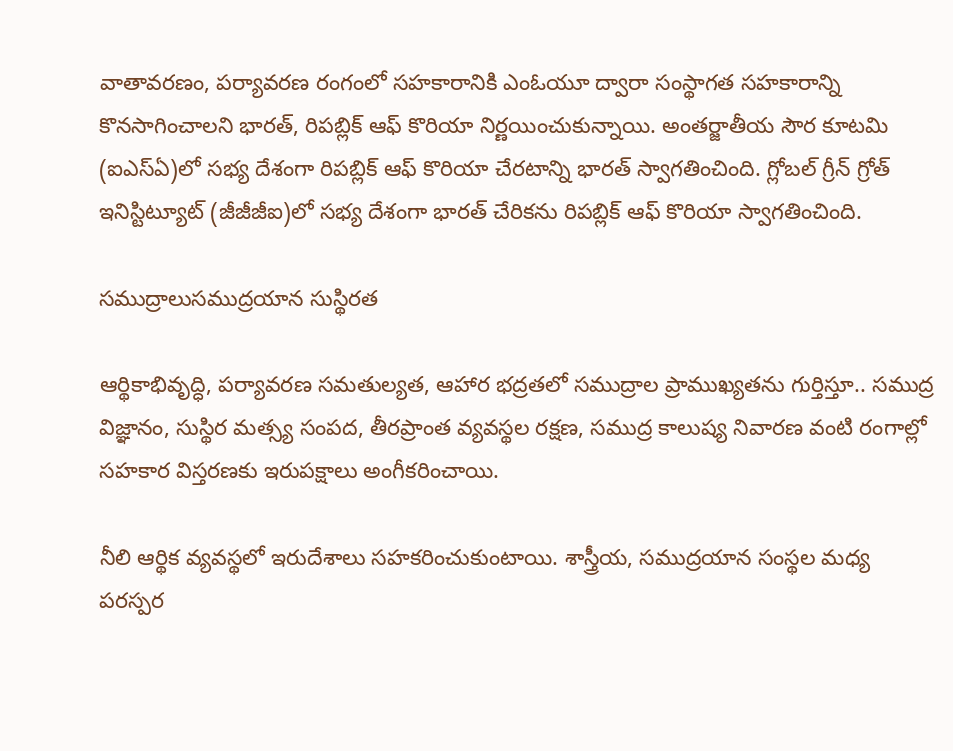వాతావరణం, పర్యావరణ రంగంలో సహకారానికి ఎంఓయూ ద్వారా సంస్థాగత సహకారాన్ని కొనసాగించాలని భారత్, రిపబ్లిక్ ఆఫ్ కొరియా నిర్ణయించుకున్నాయి. అంతర్జాతీయ సౌర కూటమి (ఐఎస్ఏ)లో సభ్య దేశంగా రిపబ్లిక్ ఆఫ్ కొరియా చేరటాన్ని భారత్ స్వాగతించింది. గ్లోబల్ గ్రీన్ గ్రోత్ ఇనిస్టిట్యూట్ (జీజీజీఐ)లో సభ్య దేశంగా భారత్ చేరికను రిపబ్లిక్ ఆఫ్ కొరియా స్వాగతించింది.

సముద్రాలుసముద్రయాన సుస్థిరత

ఆర్థికాభివృద్ధి, పర్యావరణ సమతుల్యత, ఆహార భద్రతలో సముద్రాల ప్రాముఖ్యతను గుర్తిస్తూ.. సముద్ర విజ్ఞానం, సుస్థిర మత్స్య సంపద, తీరప్రాంత వ్యవస్థల రక్షణ, సముద్ర కాలుష్య నివారణ వంటి రంగాల్లో సహకార విస్తరణకు ఇరుపక్షాలు అంగీకరించాయి.

నీలి ఆర్థిక వ్యవస్థలో ఇరుదేశాలు సహకరించుకుంటాయి. శాస్త్రీయ, సముద్రయాన సంస్థల మధ్య పరస్పర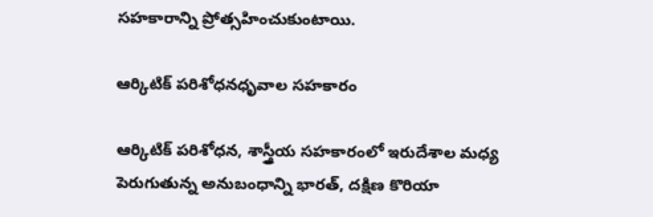సహకారాన్ని ప్రోత్సహించుకుంటాయి.

ఆర్కిటిక్ పరిశోధనధృవాల సహకారం

ఆర్కిటిక్ పరిశోధన, శాస్త్రీయ సహకారంలో ఇరుదేశాల మధ్య పెరుగుతున్న అనుబంధాన్ని భారత్, దక్షిణ కొరియా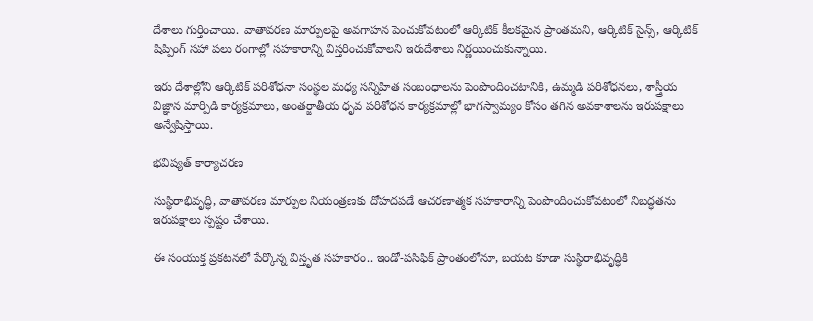దేశాలు గుర్తించాయి. వాతావరణ మార్పులపై అవగాహన పెంచుకోవటంలో ఆర్కిటిక్ కీలకమైన ప్రాంతమని, ఆర్కిటిక్ సైన్స్, ఆర్కిటిక్ షిప్పింగ్‌ సహా పలు రంగాల్లో సహకారాన్ని విస్తరించుకోవాలని ఇరుదేశాలు నిర్ణయించుకున్నాయి.

ఇరు దేశాల్లోని ఆర్కిటిక్ పరిశోధనా సంస్థల మధ్య సన్నిహిత సంబంధాలను పెంపొందించటానికి, ఉమ్మడి పరిశోధనలు, శాస్త్రీయ విజ్ఞాన మార్పిడి కార్యక్రమాలు, అంతర్జాతీయ ధృవ పరిశోధన కార్యక్రమాల్లో భాగస్వామ్యం కోసం తగిన అవకాశాలను ఇరుపక్షాలు అన్వేషిస్తాయి.

భవిష్యత్ కార్యాచరణ

సుస్థిరాభివృద్ధి, వాతావరణ మార్పుల నియంత్రణకు దోహదపడే ఆచరణాత్మక సహకారాన్ని పెంపొందించుకోవటంలో నిబద్ధతను ఇరుపక్షాలు స్పష్టం చేశాయి.

ఈ సంయుక్త ప్రకటనలో పేర్కొన్న విస్తృత సహకారం.. ఇండో-పసిఫిక్ ప్రాంతంలోనూ, బయట కూడా సుస్థిరాభివృద్ధికి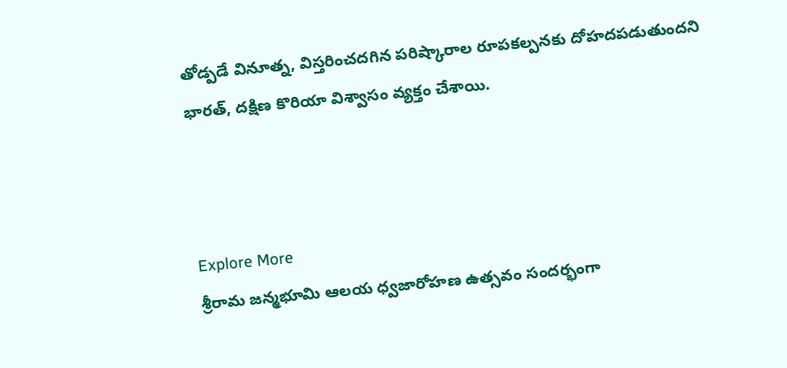తోడ్పడే వినూత్న, విస్తరించదగిన పరిష్కారాల రూపకల్పనకు దోహదపడుతుందని భారత్, దక్షిణ కొరియా విశ్వాసం వ్యక్తం చేశాయి.



Explore More
శ్రీరామ జన్మభూమి ఆలయ ధ్వజారోహణ ఉత్సవం సందర్భంగా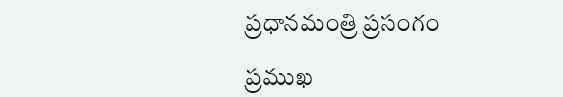ప్రధానమంత్రి ప్రసంగం

ప్రముఖ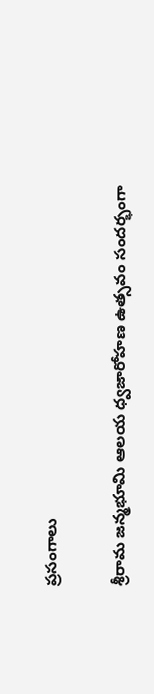ప్రసంగాలు

శ్రీరామ జన్మభూమి ఆలయ ధ్వజారోహణ ఉత్సవం సందర్భంగా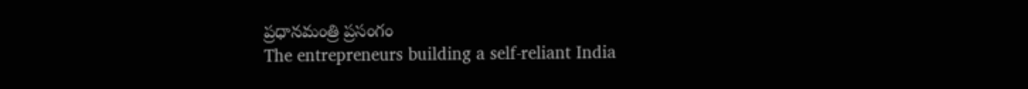ప్రధానమంత్రి ప్రసంగం
The entrepreneurs building a self-reliant India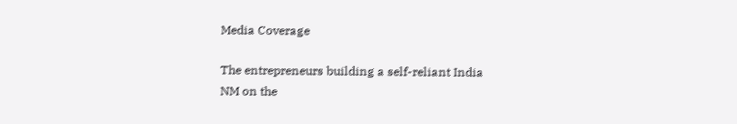Media Coverage

The entrepreneurs building a self-reliant India
NM on the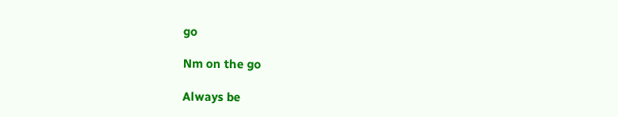go

Nm on the go

Always be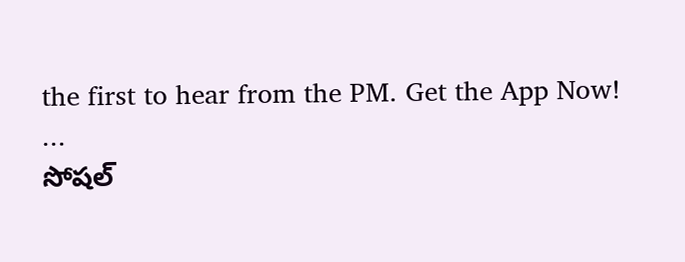the first to hear from the PM. Get the App Now!
...
సోషల్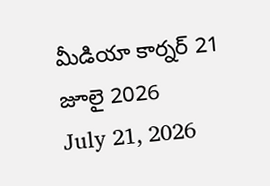మీడియా కార్నర్ 21 జూలై 2026
July 21, 2026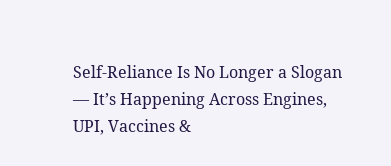Self-Reliance Is No Longer a Slogan — It’s Happening Across Engines, UPI, Vaccines &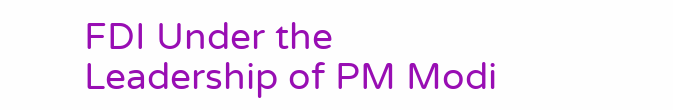FDI Under the Leadership of PM Modi